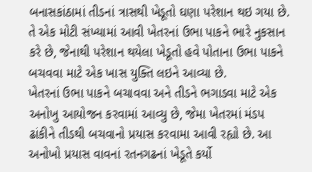બનાસકાંઠામાં તીડનાં ત્રાસથી ખેડૂતો ઘણા પરેશાન થઇ ગયા છે. તે એક મોટી સંખ્યામાં આવી ખેતરનાં ઉભા પાકને ભારે નુકસાન કરે છે, જેનાથી પરેશાન થયેલા ખેડૂતો હવે પોતાના ઉભા પાકને બચવવા માટે એક ખાસ યુક્તિ લઇને આવ્યા છે.
ખેતરનાં ઉભા પાકને બચાવવા અને તીડને ભગાડવા માટે એક અનોખુ આયોજન કરવામાં આવ્યુ છે, જેમા ખેતરમાં મંડપ ઢાંકીને તીડથી બચવાનો પ્રયાસ કરવામા આવી રહ્યો છે. આ અનોખો પ્રયાસ વાવનાં રતનગઢનાં ખેડૂતે કર્યો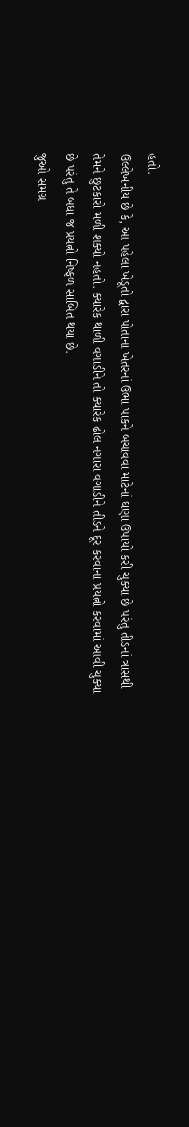હતો.
ઉલ્લેખનીય છે કે, આ પહેલા ખેડૂતો દ્વારા પોતાના ખેતરનાં ઉભા પાકને બચાવવા માટેનાં ઘણા ઉપાયો કરી ચુક્યા છે પરંતુ તીડનાં ત્રાસથી તેમને છુટકારો મળી શક્યો નહતો. ક્યારેક થાળી વગાડીને તો ક્યારેક ઢોલ નગારા વગાડીને તીડને દૂર કરવાના પ્રયત્નો કરવામાં આવી ચુક્યા છે પરંતુ તે બધા જ પ્રયત્નો નિષ્ફળ સાબિત થયા છે.
જુઓ સમગ્ર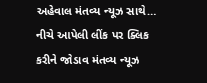અહેવાલ મંતવ્ય ન્યૂઝ સાથે…
નીચે આપેલી લીંક પર ક્લિક કરીને જોડાવ મંતવ્ય ન્યૂઝ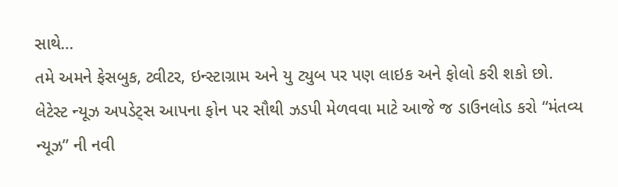સાથે…
તમે અમને ફેસબુક, ટ્વીટર, ઇન્સ્ટાગ્રામ અને યુ ટ્યુબ પર પણ લાઇક અને ફોલો કરી શકો છો.
લેટેસ્ટ ન્યૂઝ અપડેટ્સ આપના ફોન પર સૌથી ઝડપી મેળવવા માટે આજે જ ડાઉનલોડ કરો “મંતવ્ય ન્યૂઝ” ની નવી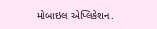મોબાઇલ એપ્લિકેશન.